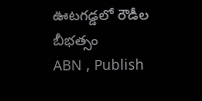ఊటగడ్డలో రౌడీల బీభత్సం
ABN , Publish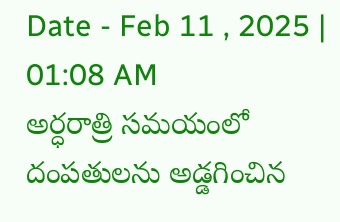Date - Feb 11 , 2025 | 01:08 AM
అర్ధరాత్రి సమయంలో దంపతులను అడ్డగించిన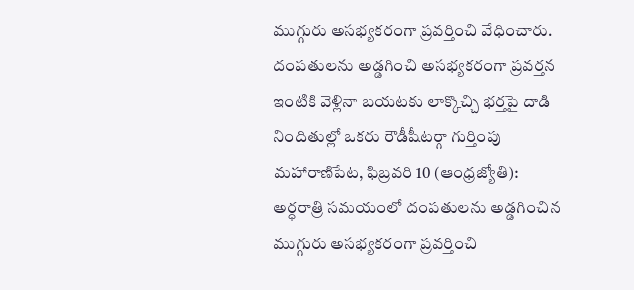ముగ్గురు అసభ్యకరంగా ప్రవర్తించి వేధించారు.
దంపతులను అడ్డగించి అసభ్యకరంగా ప్రవర్తన
ఇంటికి వెళ్లినా బయటకు లాక్కొచ్చి భర్తపై దాడి
నిందితుల్లో ఒకరు రౌడీషీటర్గా గుర్తింపు
మహారాణిపేట, ఫిబ్రవరి 10 (ఆంధ్రజ్యోతి):
అర్ధరాత్రి సమయంలో దంపతులను అడ్డగించిన ముగ్గురు అసభ్యకరంగా ప్రవర్తించి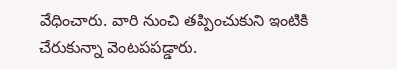వేధించారు. వారి నుంచి తప్పించుకుని ఇంటికి చేరుకున్నా వెంటపపడ్డారు.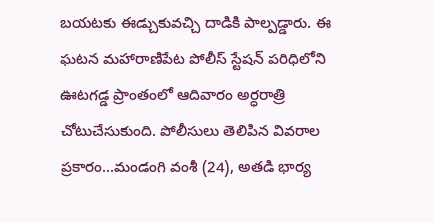బయటకు ఈడ్చుకువచ్చి దాడికి పాల్పడ్డారు. ఈ ఘటన మహారాణిపేట పోలీస్ స్టేషన్ పరిధిలోని ఊటగడ్డ ప్రాంతంలో ఆదివారం అర్ధరాత్రి చోటుచేసుకుంది. పోలీసులు తెలిపిన వివరాల ప్రకారం...మండంగి వంశీ (24), అతడి భార్య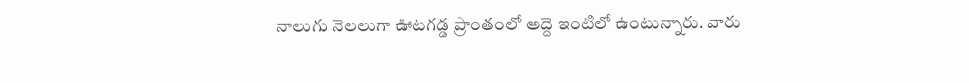నాలుగు నెలలుగా ఊటగడ్డ ప్రాంతంలో అద్దె ఇంటిలో ఉంటున్నారు. వారు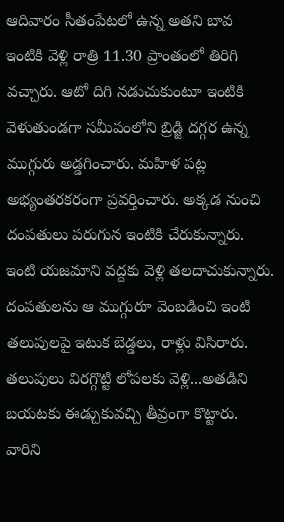ఆదివారం సీతంపేటలో ఉన్న అతని బావ ఇంటికి వెళ్లి రాత్రి 11.30 ప్రాంతంలో తిరిగి వచ్చారు. ఆటో దిగి నడుచుకుంటూ ఇంటికి వెళుతుండగా సమీపంలోని బ్రిడ్జి దగ్గర ఉన్న ముగ్గురు అడ్డగించారు. మహిళ పట్ల అభ్యంతరకరంగా ప్రవర్తించారు. అక్కడ నుంచి దంపతులు పరుగున ఇంటికి చేరుకున్నారు. ఇంటి యజమాని వద్దకు వెళ్లి తలదాచుకున్నారు. దంపతులను ఆ ముగ్గురూ వెంబడించి ఇంటి తలుపులపై ఇటుక బెడ్డలు, రాళ్లు విసిరారు. తలుపులు విరగ్గొట్టి లోపలకు వెళ్లి...అతడిని బయటకు ఈడ్చుకువచ్చి తీవ్రంగా కొట్టారు. వారిని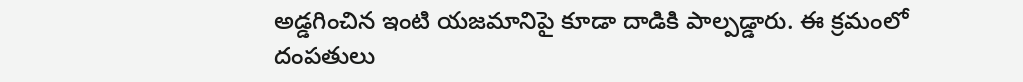అడ్డగించిన ఇంటి యజమానిపై కూడా దాడికి పాల్పడ్డారు. ఈ క్రమంలో దంపతులు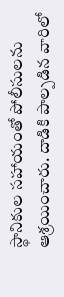స్థానికుల సహాయంతో పోలీసులను ఆశ్రయించారు. దాడికి పాల్పడిన వారిలో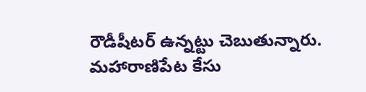రౌడీషీటర్ ఉన్నట్టు చెబుతున్నారు. మహారాణిపేట కేసు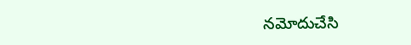నమోదుచేసి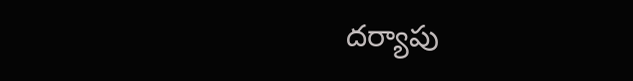దర్యాపు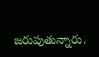జరుపుతున్నారు.